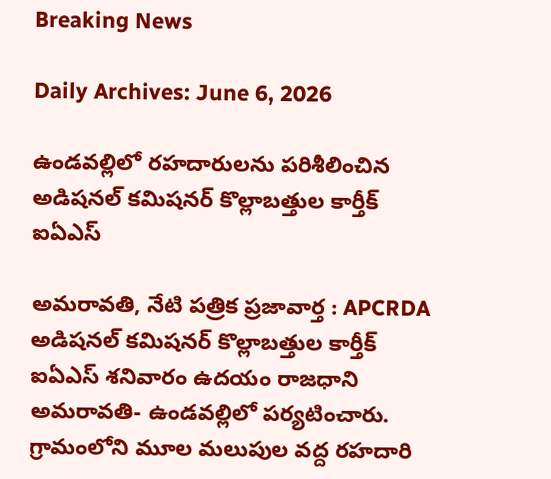Breaking News

Daily Archives: June 6, 2026

ఉండవల్లిలో రహదారులను పరిశీలించిన అడిషనల్ కమిషనర్ కొల్లాబత్తుల కార్తీక్ ఐఏఎస్

అమరావతి, నేటి పత్రిక ప్రజావార్త : APCRDA అడిషనల్ కమిషనర్ కొల్లాబత్తుల కార్తీక్ ఐఏఎస్ శనివారం ఉదయం రాజధాని అమరావతి- ఉండవల్లిలో పర్యటించారు. గ్రామంలోని మూల మలుపుల వద్ద రహదారి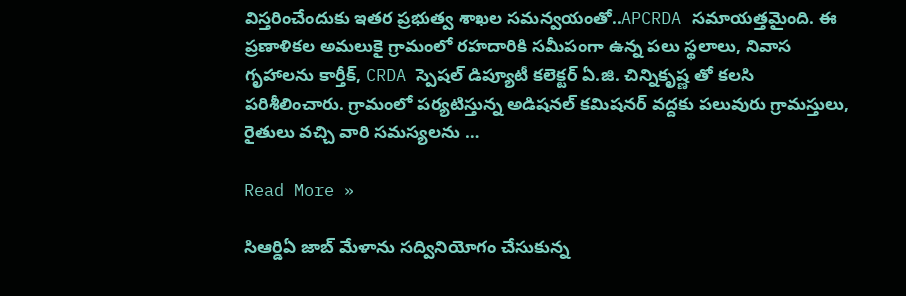విస్తరించేందుకు ఇతర ప్రభుత్వ శాఖల సమన్వయంతో..APCRDA సమాయత్తమైంది. ఈ ప్రణాళికల అమలుకై గ్రామంలో రహదారికి సమీపంగా ఉన్న పలు స్థలాలు, నివాస గృహాలను కార్తీక్, CRDA స్పెషల్ డిప్యూటీ కలెక్టర్ ఏ.జి. చిన్నికృష్ణ తో కలసి పరిశీలించారు. గ్రామంలో పర్యటిస్తున్న అడిషనల్ కమిషనర్ వద్దకు పలువురు గ్రామస్తులు, రైతులు వచ్చి వారి సమస్యలను …

Read More »

సి‌ఆర్డిఏ జాబ్ మేళాను సద్వినియోగం చేసుకున్న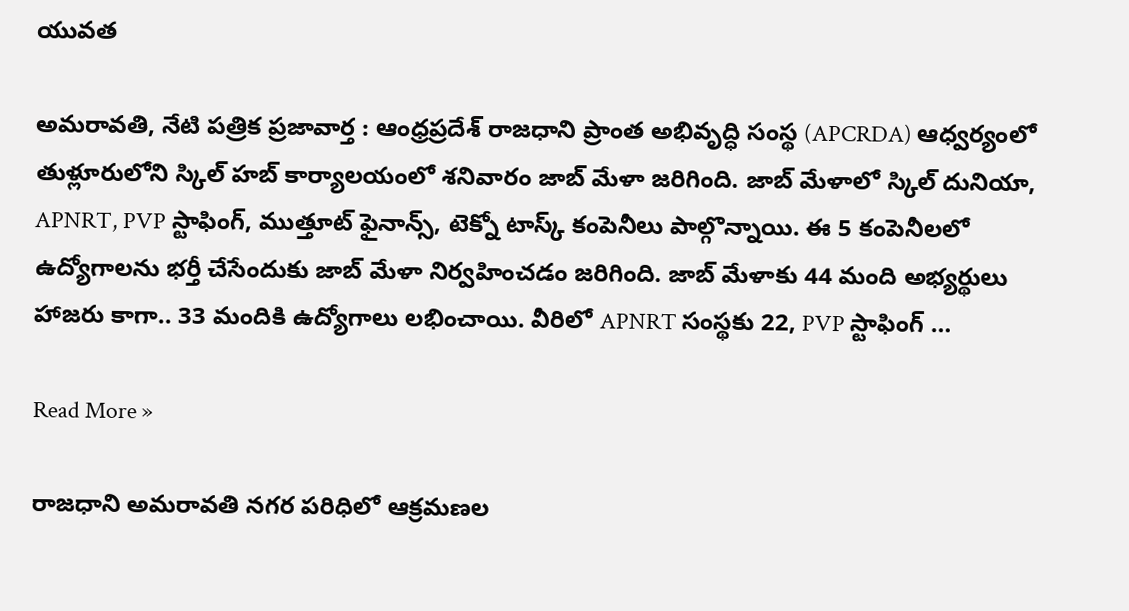యువత

అమరావతి, నేటి పత్రిక ప్రజావార్త : ఆంధ్రప్రదేశ్ రాజధాని ప్రాంత అభివృద్ధి సంస్థ (APCRDA) ఆధ్వర్యంలో తుళ్లూరులోని స్కిల్ హబ్ కార్యాలయంలో శనివారం జాబ్ మేళా జరిగింది. జాబ్ మేళాలో స్కిల్ దునియా, APNRT, PVP స్టాఫింగ్, ముత్తూట్ ఫైనాన్స్, టెక్నో టాస్క్ కంపెనీలు పాల్గొన్నాయి. ఈ 5 కంపెనీలలో ఉద్యోగాలను భర్తీ చేసేందుకు జాబ్ మేళా నిర్వహించడం జరిగింది. జాబ్ మేళాకు 44 మంది అభ్యర్థులు హాజరు కాగా.. 33 మందికి ఉద్యోగాలు లభించాయి. వీరిలో APNRT సంస్థకు 22, PVP స్టాఫింగ్ …

Read More »

రాజధాని అమరావతి నగర పరిధిలో ఆక్రమణల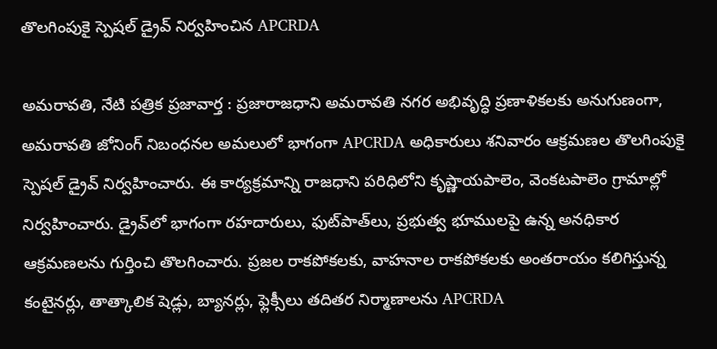తొలగింపుకై స్పెషల్ డ్రైవ్ నిర్వహించిన APCRDA

అమరావతి, నేటి పత్రిక ప్రజావార్త : ప్రజారాజధాని అమరావతి నగర అభివృద్ధి ప్రణాళికలకు అనుగుణంగా, అమరావతి జోనింగ్ నిబంధనల అమలులో భాగంగా APCRDA అధికారులు శనివారం ఆక్రమణల తొలగింపుకై స్పెషల్ డ్రైవ్ నిర్వహించారు. ఈ కార్యక్రమాన్ని రాజధాని పరిధిలోని కృష్ణాయపాలెం, వెంకటపాలెం గ్రామాల్లో నిర్వహించారు. డ్రైవ్‌లో భాగంగా రహదారులు, ఫుట్‌పాత్‌లు, ప్రభుత్వ భూములపై ఉన్న అనధికార ఆక్రమణలను గుర్తించి తొలగించారు. ప్రజల రాకపోకలకు, వాహనాల రాకపోకలకు అంతరాయం కలిగిస్తున్న కంటైనర్లు, తాత్కాలిక షెడ్లు, బ్యానర్లు, ఫ్లెక్సీలు తదితర నిర్మాణాలను APCRDA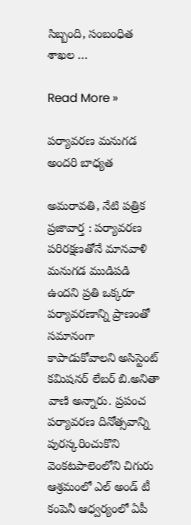సిబ్బంది, సంబంధిత శాఖల …

Read More »

ప‌ర్యావ‌ర‌ణ మ‌నుగ‌డ అంద‌రి బాధ్య‌త‌

అమరావతి, నేటి పత్రిక ప్రజావార్త : ప‌ర్యావ‌ర‌ణ ప‌రిర‌క్ష‌ణ‌తోనే మాన‌వాళి మ‌నుగ‌డ ముడిప‌డి ఉంద‌ని ప్ర‌తి ఒక్క‌రూ ప‌ర్యావ‌ర‌ణాన్ని ప్రాణంతో స‌మానంగా కాపాడుకోవాల‌ని అసిస్టెంట్ క‌మిష‌న‌ర్ లేబ‌ర్ బి.అనితా వాణి అన్నారు. ప్ర‌పంచ ప‌ర్యావ‌ర‌ణ దినోత్స‌వాన్ని పుర‌స్క‌రించుకొని వెంక‌ట‌పాలెంలోని చిగురు ఆశ్ర‌మంలో ఎల్ అండ్ టీ కంపెనీ ఆధ్వ‌ర్యంలో ఏపీ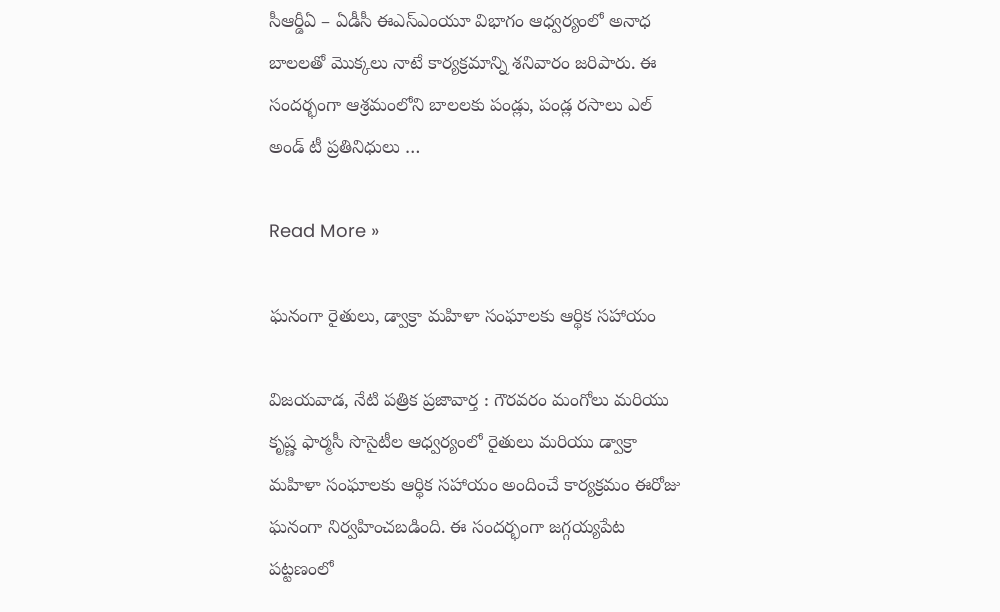సీఆర్డీఏ – ఏడీసీ ఈఎస్ఎంయూ విభాగం ఆధ్వ‌ర్యంలో అనాధ బాల‌ల‌తో మొక్క‌లు నాటే కార్య‌క్ర‌మాన్ని శ‌నివారం జ‌రిపారు. ఈ సంద‌ర్భంగా ఆశ్ర‌మంలోని బాల‌ల‌కు పండ్లు, పండ్ల ర‌సాలు ఎల్ అండ్ టీ ప్ర‌తినిధులు …

Read More »

ఘనంగా రైతులు, డ్వాక్రా మహిళా సంఘాలకు ఆర్థిక సహాయం

విజయవాడ, నేటి పత్రిక ప్రజావార్త : గౌరవరం మంగోలు మరియు కృష్ణ ఫార్మసీ సొసైటీల ఆధ్వర్యంలో రైతులు మరియు డ్వాక్రా మహిళా సంఘాలకు ఆర్థిక సహాయం అందించే కార్యక్రమం ఈరోజు ఘనంగా నిర్వహించబడింది. ఈ సందర్భంగా జగ్గయ్యపేట పట్టణంలో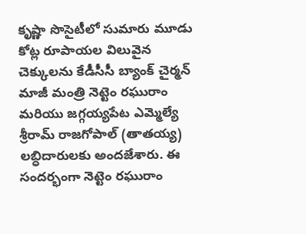కృష్ణా సొసైటీలో సుమారు మూడు కోట్ల రూపాయల విలువైన చెక్కులను కేడీసీసీ బ్యాంక్ చైర్మన్ మాజీ మంత్రి నెట్టెం రఘురాం మరియు జగ్గయ్యపేట ఎమ్మెల్యే శ్రీరామ్ రాజగోపాల్ (తాతయ్య) లబ్ధిదారులకు అందజేశారు. ఈ సందర్భంగా నెట్టెం రఘురాం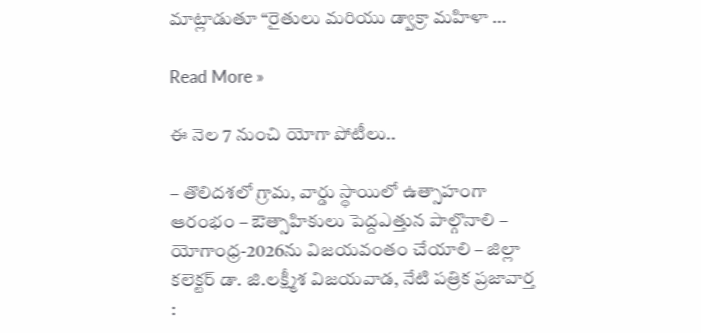మాట్లాడుతూ “రైతులు మరియు డ్వాక్రా మహిళా …

Read More »

ఈ నెల 7 నుంచి యోగా పోటీలు..

– తొలిద‌శ‌లో గ్రామ‌, వార్డు స్థాయిలో ఉత్సాహంగా ఆరంభం – ఔత్సాహికులు పెద్దఎత్తున పాల్గొనాలి – యోగాంధ్ర‌-2026ను విజ‌య‌వంతం చేయాలి – జిల్లా క‌లెక్ట‌ర్ డా. జి.ల‌క్ష్మీశ‌ విజయవాడ, నేటి పత్రిక ప్రజావార్త :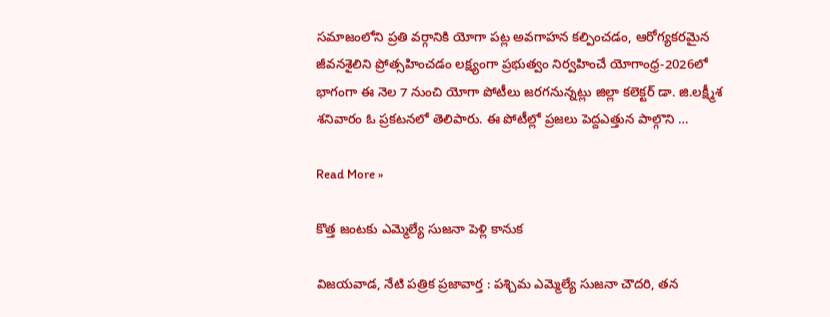సమాజంలోని ప్రతి వర్గానికి యోగా పట్ల అవగాహన కల్పించడం, ఆరోగ్యకరమైన జీవనశైలిని ప్రోత్సహించడం ల‌క్ష్యంగా ప్ర‌భుత్వం నిర్వ‌హించే యోగాంధ్ర‌-2026లో భాగంగా ఈ నెల 7 నుంచి యోగా పోటీలు జ‌ర‌గ‌నున్న‌ట్లు జిల్లా క‌లెక్ట‌ర్ డా. జి.ల‌క్ష్మీశ శ‌నివారం ఓ ప్ర‌క‌ట‌న‌లో తెలిపారు. ఈ పోటీల్లో ప్ర‌జ‌లు పెద్దఎత్తున పాల్గొని …

Read More »

కొత్త జంటకు ఎమ్మెల్యే సుజనా పెళ్లి కానుక

విజయవాడ, నేటి పత్రిక ప్రజావార్త : పశ్చిమ ఎమ్మెల్యే సుజనా చౌదరి, తన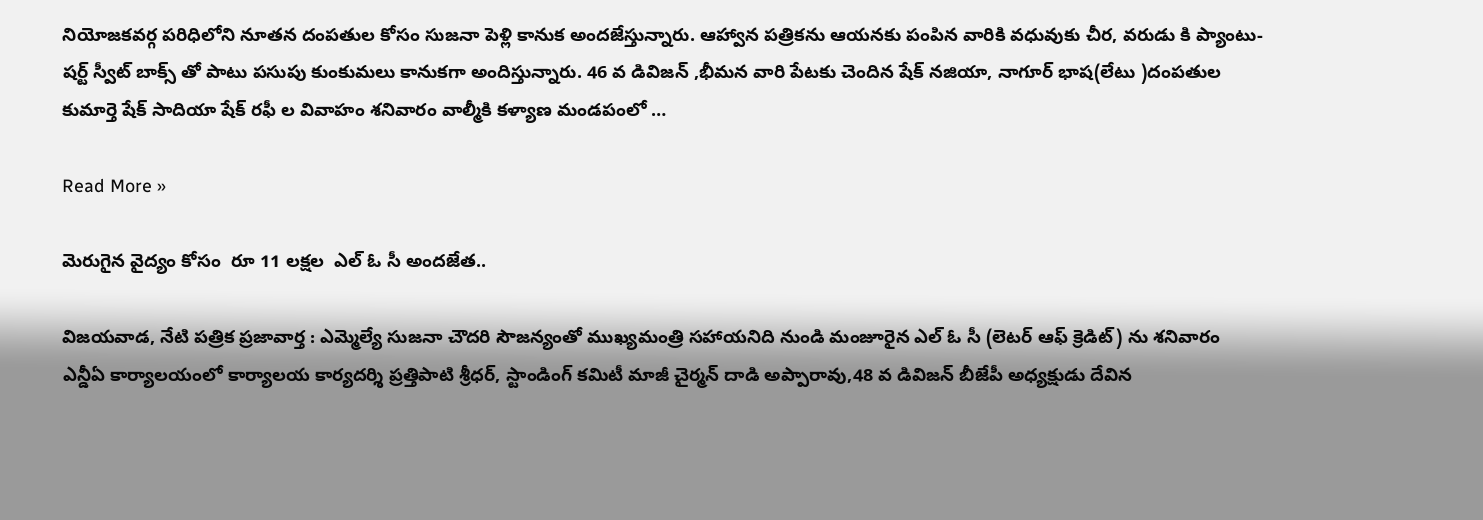నియోజకవర్గ పరిధిలోని నూతన దంపతుల కోసం సుజనా పెళ్లి కానుక అందజేస్తున్నారు. ఆహ్వాన పత్రికను ఆయనకు పంపిన వారికి వధువుకు చీర, వరుడు కి ప్యాంటు-షర్ట్ స్వీట్ బాక్స్ తో పాటు పసుపు కుంకుమలు కానుకగా అందిస్తున్నారు. 46 వ డివిజన్ ,భీమన వారి పేటకు చెందిన షేక్ నజియా, నాగూర్ భాష(లేటు )దంపతుల కుమార్తె షేక్ సాదియా షేక్ రఫీ ల వివాహం శనివారం వాల్మీకి కళ్యాణ మండపంలో …

Read More »

మెరుగైన వైద్యం కోసం  రూ 11 లక్షల  ఎల్ ఓ సీ అందజేత..

విజయవాడ, నేటి పత్రిక ప్రజావార్త : ఎమ్మెల్యే సుజనా చౌదరి సౌజన్యంతో ముఖ్యమంత్రి సహాయనిది నుండి మంజూరైన ఎల్ ఓ సీ (లెటర్ ఆఫ్ క్రెడిట్) ను శనివారం ఎన్డీఏ కార్యాలయంలో కార్యాలయ కార్యదర్శి ప్రత్తిపాటి శ్రీధర్, స్టాండింగ్ కమిటీ మాజీ చైర్మన్ దాడి అప్పారావు,48 వ డివిజన్ బీజేపీ అధ్యక్షుడు దేవిన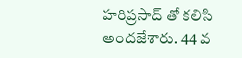హరిప్రసాద్ తో కలిసి అందజేశారు. 44 వ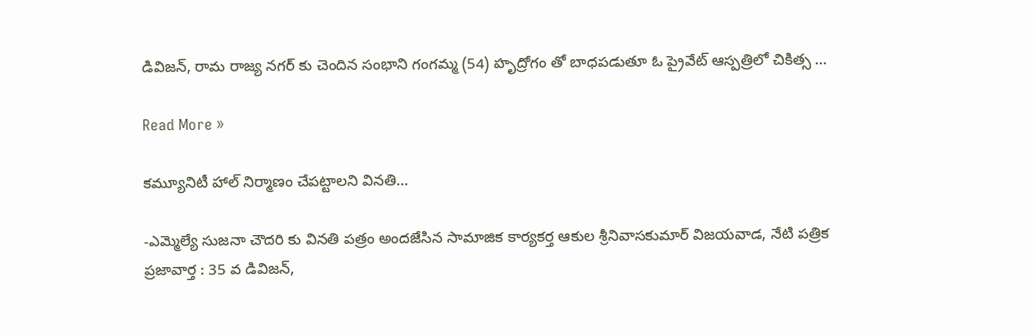డివిజన్, రామ రాజ్య నగర్ కు చెందిన సంభాని గంగమ్మ (54) హృద్రోగం తో బాధపడుతూ ఓ ప్రైవేట్ ఆస్పత్రిలో చికిత్స …

Read More »

కమ్యూనిటీ హాల్ నిర్మాణం చేపట్టాలని వినతి…

-ఎమ్మెల్యే సుజనా చౌదరి కు వినతి పత్రం అందజేసిన సామాజిక కార్యకర్త ఆకుల శ్రీనివాసకుమార్ విజయవాడ, నేటి పత్రిక ప్రజావార్త : 35 వ డివిజన్,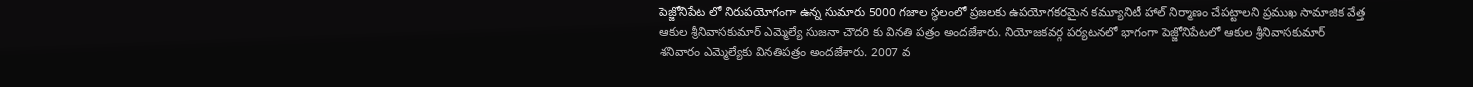పెజ్జోనిపేట లో నిరుపయోగంగా ఉన్న సుమారు 5000 గజాల స్థలంలో ప్రజలకు ఉపయోగకరమైన కమ్యూనిటీ హాల్ నిర్మాణం చేపట్టాలని ప్రముఖ సామాజిక వేత్త ఆకుల శ్రీనివాసకుమార్ ఎమ్మెల్యే సుజనా చౌదరి కు వినతి పత్రం అందజేశారు. నియోజకవర్గ పర్యటనలో భాగంగా పెజ్జోనిపేటలో ఆకుల శ్రీనివాసకుమార్ శనివారం ఎమ్మెల్యేకు వినతిపత్రం అందజేశారు. 2007 వ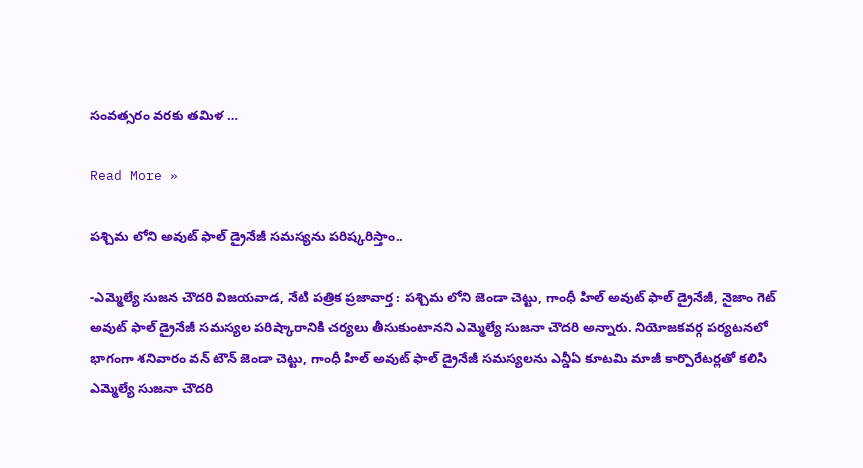సంవత్సరం వరకు తమిళ …

Read More »

పశ్చిమ లోని అవుట్ ఫాల్ డ్రైనేజీ సమస్యను పరిష్కరిస్తాం..

-ఎమ్మెల్యే సుజన చౌదరి విజయవాడ, నేటి పత్రిక ప్రజావార్త : పశ్చిమ లోని జెండా చెట్టు, గాంధీ హిల్ అవుట్ ఫాల్ డ్రైనేజీ, నైజాం గెట్ అవుట్ ఫాల్ డ్రైనేజీ సమస్యల పరిష్కారానికి చర్యలు తీసుకుంటానని ఎమ్మెల్యే సుజనా చౌదరి అన్నారు. నియోజకవర్గ పర్యటనలో భాగంగా శనివారం వన్ టౌన్ జెండా చెట్టు, గాంధీ హిల్ అవుట్ ఫాల్ డ్రైనేజీ సమస్యలను ఎన్డీఏ కూటమి మాజీ కార్పొరేటర్లతో కలిసి ఎమ్మెల్యే సుజనా చౌదరి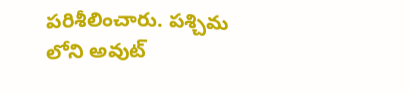పరిశీలించారు. పశ్చిమ లోని అవుట్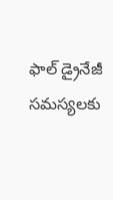ఫాల్ డ్రైనేజీ సమస్యలకు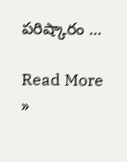పరిష్కారం …

Read More »